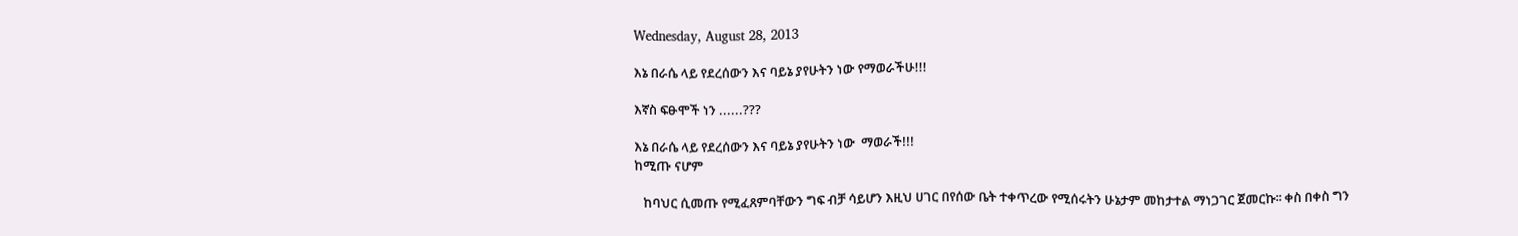Wednesday, August 28, 2013

እኔ በራሴ ላይ የደረሰውን እና ባይኔ ያየሁትን ነው የማወራችሁ!!!

እኛስ ፍፁሞች ነን ......???

እኔ በራሴ ላይ የደረሰውን እና ባይኔ ያየሁትን ነው  ማወራች!!!
ከሚጡ ናሆም

   ከባህር ሲመጡ የሚፈጸምባቸውን ግፍ ብቻ ሳይሆን እዚህ ሀገር በየሰው ቤት ተቀጥረው የሚሰሩትን ሁኔታም መከታተል ማነጋገር ጀመርኩ፡፡ ቀስ በቀስ ግን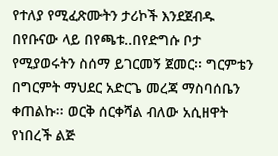የተለያ የሚፈጽሙትን ታሪኮች እንደጀብዱ በየቡናው ላይ በየጫቱ..በየድግሱ ቦታ የሚያወሩትን ስሰማ ይገርመኝ ጀመር፡፡ ግርምቴን በግርምት ማህደር አድርጌ መረጃ ማስባሰቤን ቀጠልኩ፡፡ ወርቅ ሰርቀሻል ብለው አሲዘዋት የነበረች ልጅ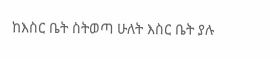ከእስር ቤት ስትወጣ ሁለት እስር ቤት ያሉ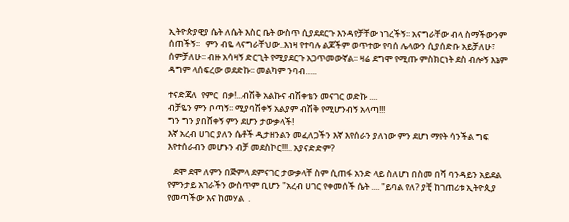ኢትዮጵያዊያ ሴት ለሴት እስር ቤት ውስጥ ሲያደደርጉ እንዳየቻቸው ነገረችኝ፡፡ አናግራቸው ብላ ስማችውንም ሰጠችኝ፡፡   ምን ብዬ ላናግራቸህው..እነዛ የተባሉ ልጆችም ወጥተው የባሰ ሌላውን ሲያሰድቡ አይቻለሁ፣ ሰምቻለሁ፡፡ ብዙ አሳዛኝ ድርጊት የሚያደርጉ አጋጥመውኛል፡፡ ዛሬ ደግሞ የሚጡ ምስክርነት ደስ ብሎኝ እኔም ዳግም ላሰፍረው ወደድኩ፡፡ መልካም ንባብ…..

ተናድጃለ  የምር  በቃ!...ብሽቅ አልኩና ብሽቀቴን መናገር ወድኩ ....
ብቻዬን ምን ቦጣኝ፡፡ ሚያባሽቀኝ አልያም ብሽቅ የሚሆንብኝ አላጣ!!!
ግን ግን ያበሸቀኝ ምን ደሆን ታውቃላች!
እኛ አረብ ሀገር ያለን ሴቶች ዲታዘንልን መፈለጋችን እኛ እየሰራን ያለነው ምን ደሆነ ማየት ሳንችል ግፍ እየተሰራብን መሆኑን ብቻ መደስኮር!!!.. አያናድድም?

   ደሞ ደሞ ለምን በጅምላ ደምናገር ታውቃላቸ ስም ሲጠፋ አንድ ላይ ስለሆነ በስመ በሻ ባንዳይን አይደል የምንታይ አገራችን ውስጥም ቢሆን "አረብ ሀገር የቀመሰች ሴት .... "ይባል የለ? ያቺ ከገጠሪቱ ኢትዮጲያ የመጣችው እና ከመሃል  .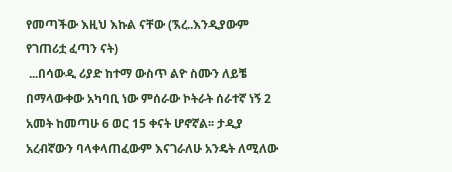የመጣችው እዚህ እኩል ናቸው (ኧረ..እንዲያውም የገጠሪቷ ፈጣን ናት)
 ...በሳውዲ ሪያድ ከተማ ውስጥ ልዮ ስሙን ለይቼ በማላውቀው አካባቢ ነው ምሰራው ኮትራት ሰራተኛ ነኝ 2 አመት ከመጣሁ 6 ወር 15 ቀናት ሆኖኛል፡፡ ታዲያ አረብኛውን ባላቀላጠፈውም እናገራለሁ አንዴት ለሚለው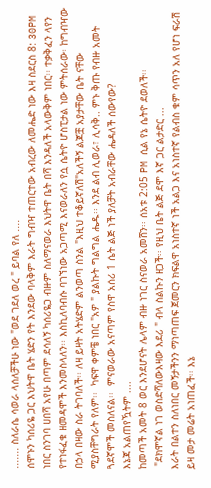....... ስለራሴ ሳወራ ላሰለቻችሁ ነው "ወደ ገደለ ወረ " ይባል የለ ....
ሰሞኑን ካሰሪዬ ጋር እህትዋ ቤት ሄድን የት እንደው ባላቅም እራት ግብዣ ተጠርተው አብረው ለመሔድ ነው እዛ ስደርስ 8: 30PM ነበር ስንገባ ሀበሻ አየሁ በጣም ደሳለኝ ካሰሪዬጋ ብዙም ስለማናወራ እህትዋ ቤት በሻ እንዳለች አላውቅም ነበር፡፡ ተቃቅፈን ላየን የተነፋፈቁ ዘመዳሞች እንመስላለን፡፡ እስኪለባብሱ ባገኘነው አጋጣሚ እናወራለን የሷ ሴትዮ ሆስፒታል ነው ምትሰራው፡ ከግብዣው በኃላ በዛው ስራ ትገባለች፡፡ ለዛ ይዛት አትሄድም ልንወጣ ስንል "እዚህ ተቆይኛለሽ"አለችኝ ልጆቿ አያታቸው ቤት ናቸው ሚያስቸግራት የለም፡፡  ካፍዋ ቀምቼ ነበር "አዎ " ያልኩት ግልግል ሔዱ፡፡ እንደ ልብ ሊወራ፣ ሊሳቅ.. ምኑ ቅጡ የብዙ አመት ጓደኛሞች መስለናል፡፡  ምናወራው አናጣም የስዋ አሰሪ 1 ሴት ልጅ ነች ያለቻት አብራቸው ሔዳለች ሰውየው?
እኔጃ አልጠየዃትም ....
ከመጣች አመት 8 ወር እንደሆናት ሌላም ብዙ ነገር ስናወራ አመሸን፡፡ ሰአቱ 2:05 PM ሲል የኔ ሴትዮ ደወለች፡፡
 "ደክሞኛል ነገ ወስድሻለውእዛው እደሪ " ብላ ስልኩን ዘጋች፡፡ የዚህ ቤት ልጅ ደሞ እኛ ጋር ልታድር ...
እራት በልተን ስለነበር መኝታችንን ማነጣጠፍ ጀመርን ክፍልዋ አነስተኛ ነች አልጋ እና አነስተኛ የልብስ ቁም ሳጥን አለ የሆነ ፍራሽ ይዛ መታ መሬት አነጠፈች፡፡ እኔ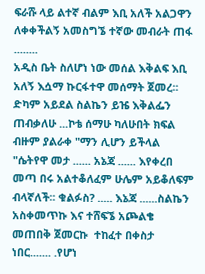ፍራሹ ላይ ልተኛ ብልም እቢ አለች አልጋዋን ለቀቀችልኝ አመስግኜ ተኛው መብራት ጠፋ ........
አዲስ ቤት ስለሆነ ነው መሰል እቅልፍ እቢ አለኝ እሷማ ኩርፋተዋ መሰማት ጀመረ፡፡ ድካም አይደል ስልኬን ይዤ እቅልፌን ጠብቃለሁ ...ኮቴ ሰማሁ ካለሁበት ክፍል ብዙም ያልራቀ "ማን ሊሆን ይችላል "ሴትየዋ መታ ...... አኔጃ ...... እየቀረበ መጣ በሩ አልተቆለፈም ሁሌም አይቆለፍም ብላኛለች፡፡ ቁልፉስ? ..... እኔጃ ......ስልኬን አስቀመጥኩ እና ተሸፍኜ አጮልቄ መጠበቅ ጀመርኩ  ተከፈተ በቀስታ ነበር....... .የሆነ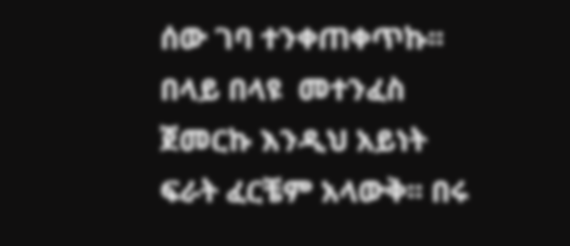ሰው ገባ ተንቀጠቀጥኩ፡፡ በላይ በላዩ  መተንፈስ ጀመርኩ እንዲህ አይነት ፍራት ፈርቼም አላውቅ፡፡ በሩ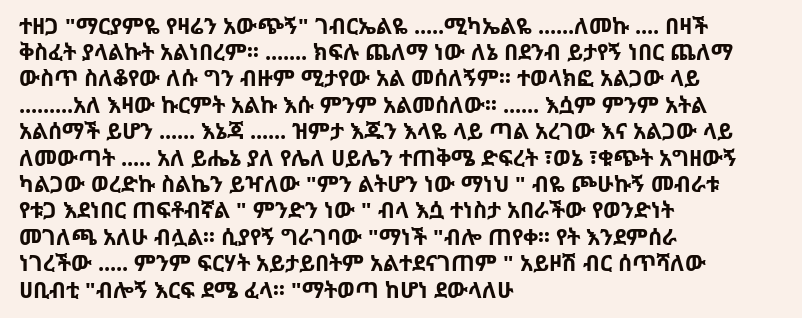ተዘጋ "ማርያምዬ የዛሬን አውጭኝ" ገብርኤልዬ .....ሚካኤልዬ ......ለመኩ .... በዛች ቅስፈት ያላልኩት አልነበረም፡፡ ....... ክፍሉ ጨለማ ነው ለኔ በደንብ ይታየኝ ነበር ጨለማ ውስጥ ስለቆየው ለሱ ግን ብዙም ሚታየው አል መሰለኝም፡፡ ተወላክፎ አልጋው ላይ .........አለ እዛው ኩርምት አልኩ እሱ ምንም አልመሰለው፡፡ ...... እሷም ምንም አትል አልሰማች ይሆን ...... እኔጃ ...... ዝምታ እጁን እላዬ ላይ ጣል አረገው እና አልጋው ላይ ለመውጣት ..... አለ ይሔኔ ያለ የሌለ ሀይሌን ተጠቅሜ ድፍረት ፣ወኔ ፣ቁጭት አግዘውኝ ካልጋው ወረድኩ ስልኬን ይዣለው "ምን ልትሆን ነው ማነህ " ብዬ ጮሁኩኝ መብራቱ የቱጋ እደነበር ጠፍቶብኛል " ምንድን ነው " ብላ እሷ ተነስታ አበራችው የወንድነት መገለጫ አለሁ ብሏል፡፡ ሲያየኝ ግራገባው "ማነች "ብሎ ጠየቀ፡፡ የት እንደምሰራ ነገረችው ..... ምንም ፍርሃት አይታይበትም አልተደናገጠም " አይዞሽ ብር ሰጥሻለው ሀቢብቲ "ብሎኝ እርፍ ደሜ ፈላ፡፡ "ማትወጣ ከሆነ ደውላለሁ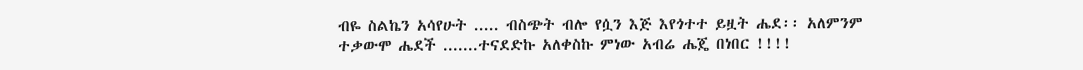ብዬ ስልኬን አሳየሁት ..... ብስጭት ብሎ የሷን እጅ እየጎተተ ይዟት ሔደ፡፡ አለምንም ተቃውሞ ሔደች .......ተናደድኩ አለቀስኩ ምነው አብሬ ሔጄ በነበር !!!!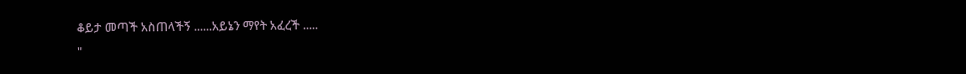ቆይታ መጣች አስጠላችኝ ......አይኔን ማየት አፈረች .....
"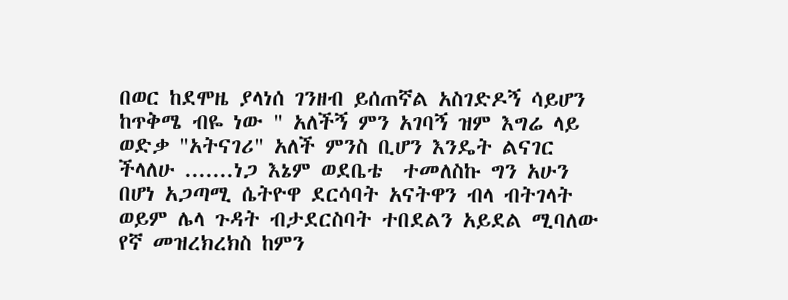በወር ከደሞዜ ያላነሰ ገንዘብ ይሰጠኛል አስገድዶኝ ሳይሆን ከጥቅሜ ብዬ ነው " አለችኝ ምን አገባኝ ዝም እግሬ ላይ ወድቃ "አትናገሪ" አለች ምንስ ቢሆን እንዴት ልናገር ችላለሁ .......ነጋ እኔም ወደቤቴ  ተመለስኩ ግን አሁን በሆነ አጋጣሚ ሴትዮዋ ደርሳባት አናትዋን ብላ ብትገላት ወይም ሌላ ጉዳት ብታደርስባት ተበደልን አይደል ሚባለው የኛ መዝረክረክስ ከምን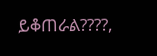ይቆጠራል????,